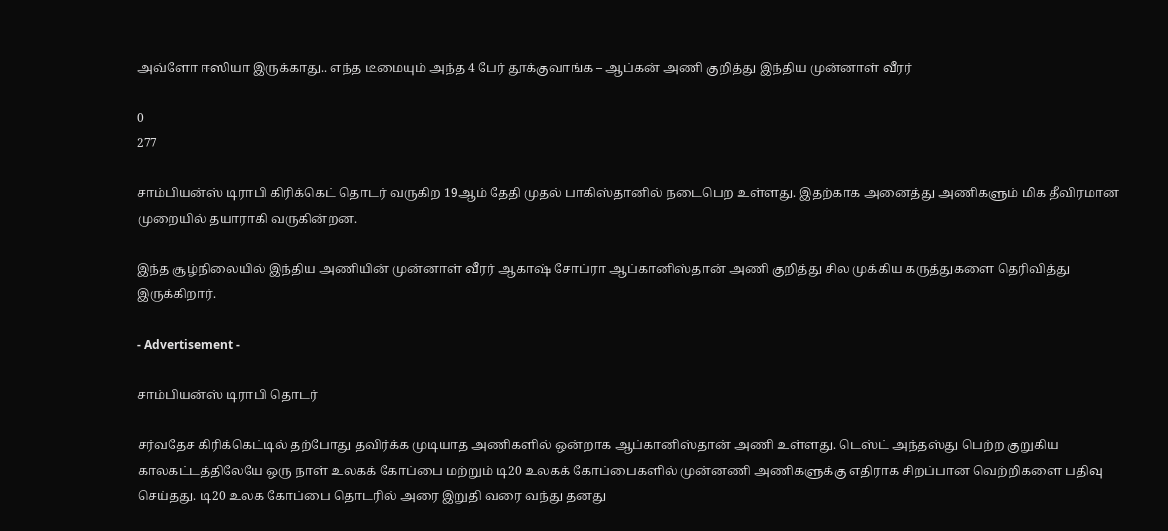அவ்ளோ ஈஸியா இருக்காது.. எந்த டீமையும் அந்த 4 பேர் தூக்குவாங்க – ஆப்கன் அணி குறித்து இந்திய முன்னாள் வீரர்

0
277

சாம்பியன்ஸ் டிராபி கிரிக்கெட் தொடர் வருகிற 19ஆம் தேதி முதல் பாகிஸ்தானில் நடைபெற உள்ளது. இதற்காக அனைத்து அணிகளும் மிக தீவிரமான முறையில் தயாராகி வருகின்றன.

இந்த சூழ்நிலையில் இந்திய அணியின் முன்னாள் வீரர் ஆகாஷ் சோப்ரா ஆப்கானிஸ்தான் அணி குறித்து சில முக்கிய கருத்துகளை தெரிவித்து இருக்கிறார்.

- Advertisement -

சாம்பியன்ஸ் டிராபி தொடர்

சர்வதேச கிரிக்கெட்டில் தற்போது தவிர்க்க முடியாத அணிகளில் ஒன்றாக ஆப்கானிஸ்தான் அணி உள்ளது. டெஸ்ட் அந்தஸ்து பெற்ற குறுகிய காலகட்டத்திலேயே ஒரு நாள் உலகக் கோப்பை மற்றும் டி20 உலகக் கோப்பைகளில் முன்னணி அணிகளுக்கு எதிராக சிறப்பான வெற்றிகளை பதிவு செய்தது. டி20 உலக கோப்பை தொடரில் அரை இறுதி வரை வந்து தனது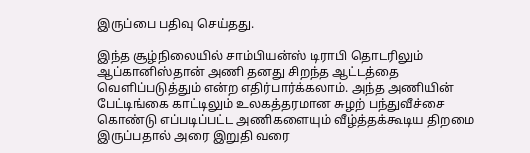இருப்பை பதிவு செய்தது.

இந்த சூழ்நிலையில் சாம்பியன்ஸ் டிராபி தொடரிலும் ஆப்கானிஸ்தான் அணி தனது சிறந்த ஆட்டத்தை வெளிப்படுத்தும் என்ற எதிர்பார்க்கலாம். அந்த அணியின் பேட்டிங்கை காட்டிலும் உலகத்தரமான சுழற் பந்துவீச்சை கொண்டு எப்படிப்பட்ட அணிகளையும் வீழ்த்தக்கூடிய திறமை இருப்பதால் அரை இறுதி வரை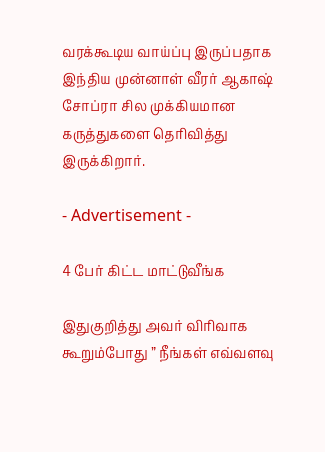வரக்கூடிய வாய்ப்பு இருப்பதாக இந்திய முன்னாள் வீரர் ஆகாஷ் சோப்ரா சில முக்கியமான கருத்துகளை தெரிவித்து இருக்கிறார்.

- Advertisement -

4 பேர் கிட்ட மாட்டுவீங்க

இதுகுறித்து அவர் விரிவாக கூறும்போது ” நீங்கள் எவ்வளவு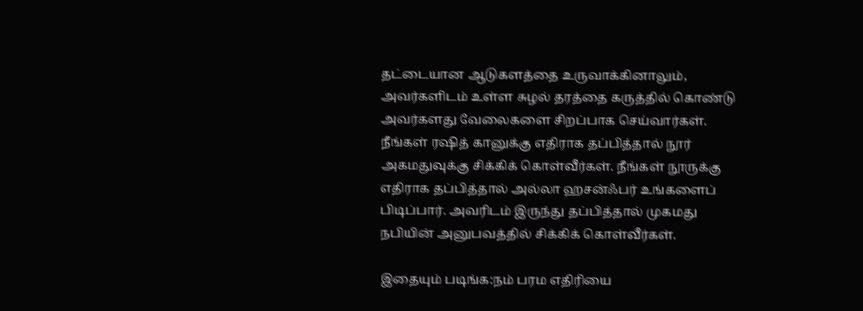தட்டையான ஆடுகளத்தை உருவாக்கினாலும், அவர்களிடம் உள்ள சுழல் தரத்தை கருத்தில் கொண்டு அவர்களது வேலைகளை சிறப்பாக செய்வார்கள். நீங்கள் ரஷித் கானுக்கு எதிராக தப்பித்தால் நூர் அகமதுவுக்கு சிக்கிக் கொள்வீர்கள். நீங்கள் நூருக்கு எதிராக தப்பித்தால் அல்லா ஹசன்ஃபர் உங்களைப் பிடிப்பார். அவரிடம் இருந்து தப்பித்தால் முகமது நபியின் அனுபவத்தில் சிக்கிக் கொள்வீர்கள்.

இதையும் படிங்க:நம் பரம எதிரியை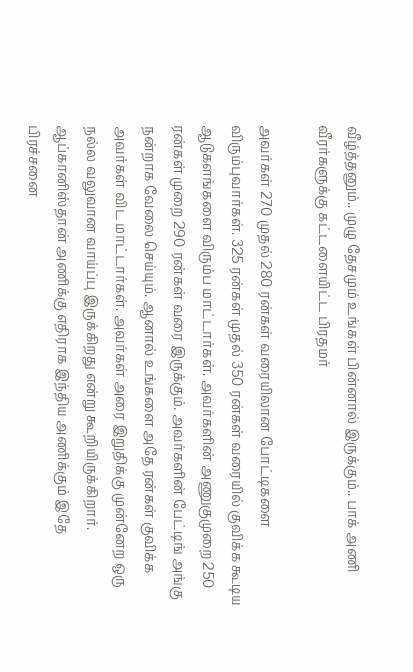வீழ்த்தனும்.. முழு தேசமும் உங்கள் பின்னால் இருக்கும்.. பாக் அணி வீரர்களுக்கு கட்டளையிட்ட பிரதமர்

அவர்கள் 270 முதல் 280 ரன்கள் வரையிலான போட்டிகளை விரும்புவார்கள். 325 ரன்கள் முதல் 350 ரன்கள் வரையில் குவிக்க கூடிய ஆடுகளங்களை விரும்ப மாட்டார்கள். அவர்களின் அணுகுமுறை 250 ரன்கள் முறை 290 ரன்கள் வரை இருக்கும். அவர்களின் பேட்டிங் அங்கு நன்றாக வேலை செய்யும். ஆனால் உங்களை அதே ரன்கள் குவிக்க அவர்கள் விட மாட்டார்கள். அவர்கள் அரை இறுதிக்கு முன்னேற ஒரு நல்ல வலுவான வாய்ப்பு இருக்கிறது என்று கூறியிருக்கிறார். ஆப்கானிஸ்தான் அணிக்கு எதிராக இந்திய அணிக்கும் இதே பிரச்சனை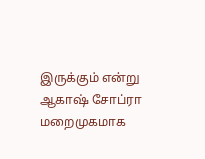இருக்கும் என்று ஆகாஷ் சோப்ரா மறைமுகமாக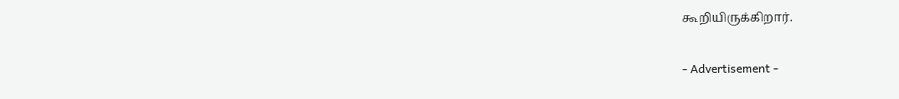கூறியிருக்கிறார்.

- Advertisement -